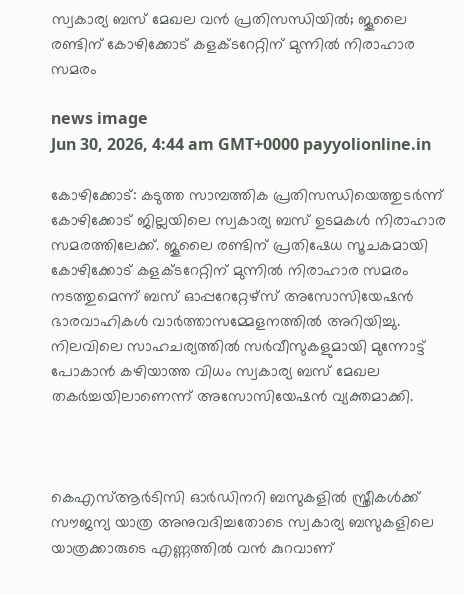സ്വകാര്യ ബസ് മേഖല വൻ പ്രതിസന്ധിയിൽ; ജൂലൈ രണ്ടിന് കോഴിക്കോട് കളക്ടറേറ്റിന് മുന്നിൽ നിരാഹാര സമരം

news image
Jun 30, 2026, 4:44 am GMT+0000 payyolionline.in

കോഴിക്കോട്: കടുത്ത സാമ്പത്തിക പ്രതിസന്ധിയെത്തുടർന്ന് കോഴിക്കോട് ജില്ലയിലെ സ്വകാര്യ ബസ് ഉടമകൾ നിരാഹാര സമരത്തിലേക്ക്. ജൂലൈ രണ്ടിന് പ്രതിഷേധ സൂചകമായി കോഴിക്കോട് കളക്ടറേറ്റിന് മുന്നിൽ നിരാഹാര സമരം നടത്തുമെന്ന് ബസ് ഓപ്പറേറ്റേഴ്‌സ് അസോസിയേഷൻ ഭാരവാഹികൾ വാർത്താസമ്മേളനത്തിൽ അറിയിച്ചു. നിലവിലെ സാഹചര്യത്തിൽ സർവീസുകളുമായി മുന്നോട്ട് പോകാൻ കഴിയാത്ത വിധം സ്വകാര്യ ബസ് മേഖല തകർച്ചയിലാണെന്ന് അസോസിയേഷൻ വ്യക്തമാക്കി.



കെഎസ്ആർടിസി ഓർഡിനറി ബസുകളിൽ സ്ത്രീകൾക്ക് സൗജന്യ യാത്ര അനുവദിച്ചതോടെ സ്വകാര്യ ബസുകളിലെ യാത്രക്കാരുടെ എണ്ണത്തിൽ വൻ കുറവാണ്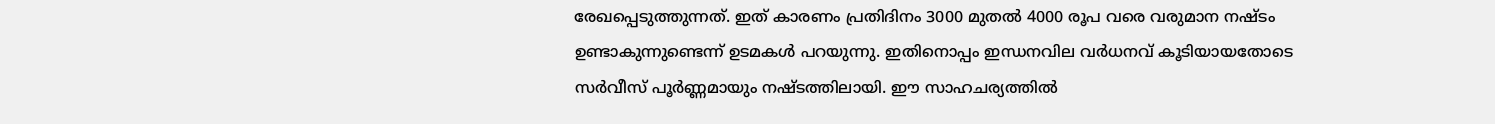രേഖപ്പെടുത്തുന്നത്. ഇത് കാരണം പ്രതിദിനം 3000 മുതൽ 4000 രൂപ വരെ വരുമാന നഷ്ടം ഉണ്ടാകുന്നുണ്ടെന്ന് ഉടമകൾ പറയുന്നു. ഇതിനൊപ്പം ഇന്ധനവില വർധനവ് കൂടിയായതോടെ സർവീസ് പൂർണ്ണമായും നഷ്ടത്തിലായി. ഈ സാഹചര്യത്തിൽ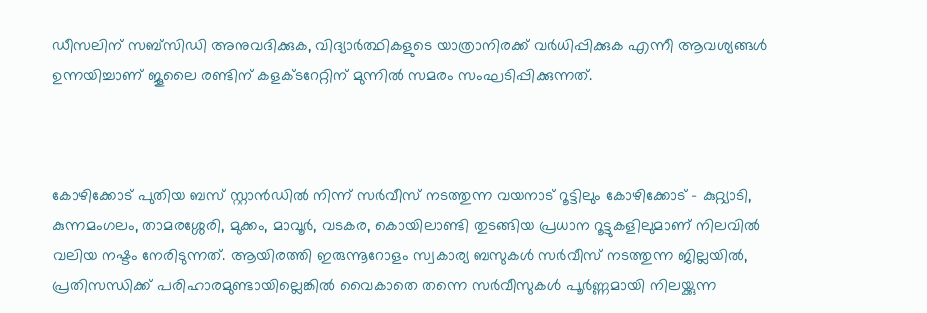ഡീസലിന് സബ്‌സിഡി അനുവദിക്കുക, വിദ്യാർത്ഥികളുടെ യാത്രാനിരക്ക് വർധിപ്പിക്കുക എന്നീ ആവശ്യങ്ങൾ ഉന്നയിച്ചാണ് ജൂലൈ രണ്ടിന് കളക്ടറേറ്റിന് മുന്നിൽ സമരം സംഘടിപ്പിക്കുന്നത്.



കോഴിക്കോട് പുതിയ ബസ് സ്റ്റാൻഡിൽ നിന്ന് സർവീസ് നടത്തുന്ന വയനാട് റൂട്ടിലും കോഴിക്കോട് – കുറ്റ്യാടി, കുന്നമംഗലം, താമരശ്ശേരി, മുക്കം, മാവൂർ, വടകര, കൊയിലാണ്ടി തുടങ്ങിയ പ്രധാന റൂട്ടുകളിലുമാണ് നിലവിൽ വലിയ നഷ്ടം നേരിടുന്നത്. ആയിരത്തി ഇരുന്നൂറോളം സ്വകാര്യ ബസുകൾ സർവീസ് നടത്തുന്ന ജില്ലയിൽ, പ്രതിസന്ധിക്ക് പരിഹാരമുണ്ടായില്ലെങ്കിൽ വൈകാതെ തന്നെ സർവീസുകൾ പൂർണ്ണമായി നിലയ്ക്കുന്ന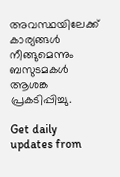അവസ്ഥയിലേക്ക് കാര്യങ്ങൾ നീങ്ങുമെന്നും ബസുടമകൾ ആശങ്ക പ്രകടിപ്പിച്ചു.

Get daily updates from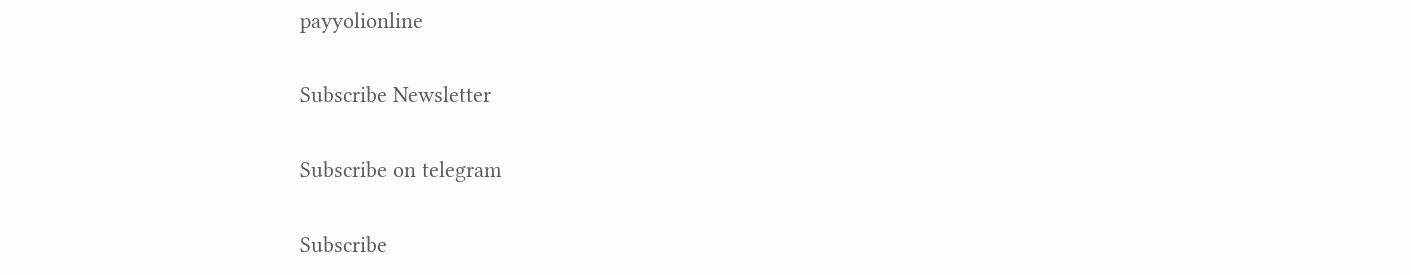payyolionline

Subscribe Newsletter

Subscribe on telegram

Subscribe